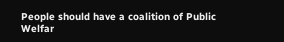People should have a coalition of Public Welfar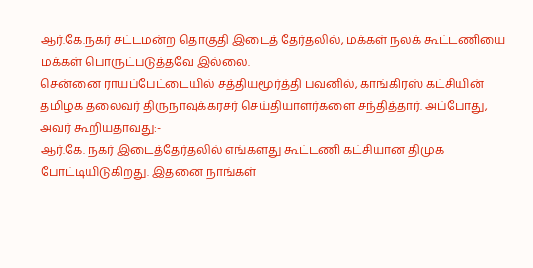ஆர்.கே.நகர் சட்டமன்ற தொகுதி இடைத் தேர்தலில், மக்கள் நலக் கூட்டணியை மக்கள் பொருட்படுத்தவே இல்லை.
சென்னை ராயப்பேட்டையில் சத்தியமூர்த்தி பவனில், காங்கிரஸ் கட்சியின் தமிழக தலைவர் திருநாவுக்கரசர் செய்தியாளர்களை சந்தித்தார். அப்போது, அவர் கூறியதாவது:-
ஆர்.கே. நகர் இடைத்தேர்தலில் எங்களது கூட்டணி கட்சியான திமுக போட்டியிடுகிறது. இதனை நாங்கள்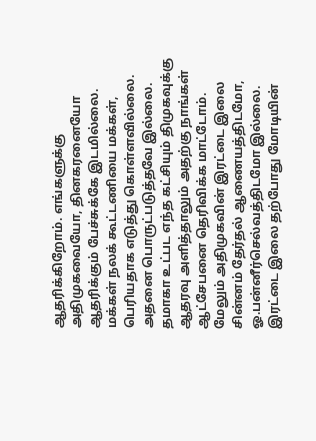ஆதரிக்கிறோம். எங்களுக்கு அதிமுகவையோ, தினகரனையோ ஆதரிக்கும் பேச்சுக்கே இடமில்லை.
மக்கள் நலக் கூட்டணியை மக்கள், பெரியதாக எடுத்து கொள்ளவில்லை. அதனை பொருட்படுத்தவே இல்லை. தமாகா உட்பட எந்த கட்சியும் திமுகவுக்கு ஆதரவு அளித்தாலும் அதற்கு நாங்கள் ஆட்சேபனை தெரிவிக்க மாட்டோம்.
மேலும் அதிமுகவின் இரட்டை இலை சின்னம் தேர்தல் ஆணையத்திடமோ, ஓ.பன்னீர்செல்வத்திடமோ இல்லை. இரட்டை இலை தற்போது மோடியின்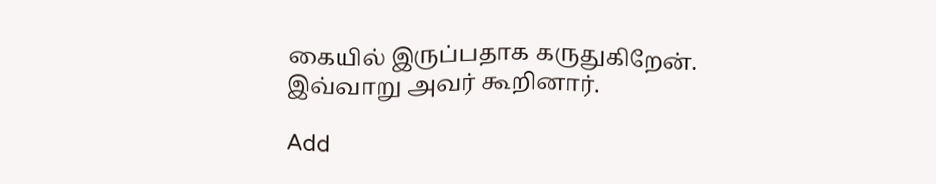கையில் இருப்பதாக கருதுகிறேன்.
இவ்வாறு அவர் கூறினார்.

Add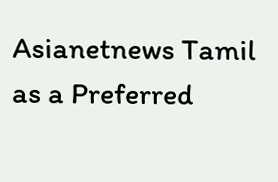Asianetnews Tamil as a Preferred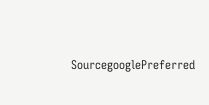SourcegooglePreferred